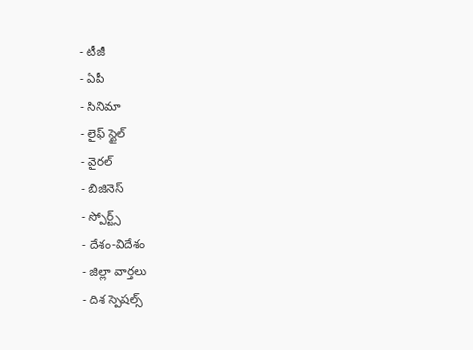- టీజీ
- ఏపీ
- సినిమా
- లైఫ్ స్టైల్
- వైరల్
- బిజినెస్
- స్పోర్ట్స్
- దేశం-విదేశం
- జిల్లా వార్తలు
- దిశ స్పెషల్స్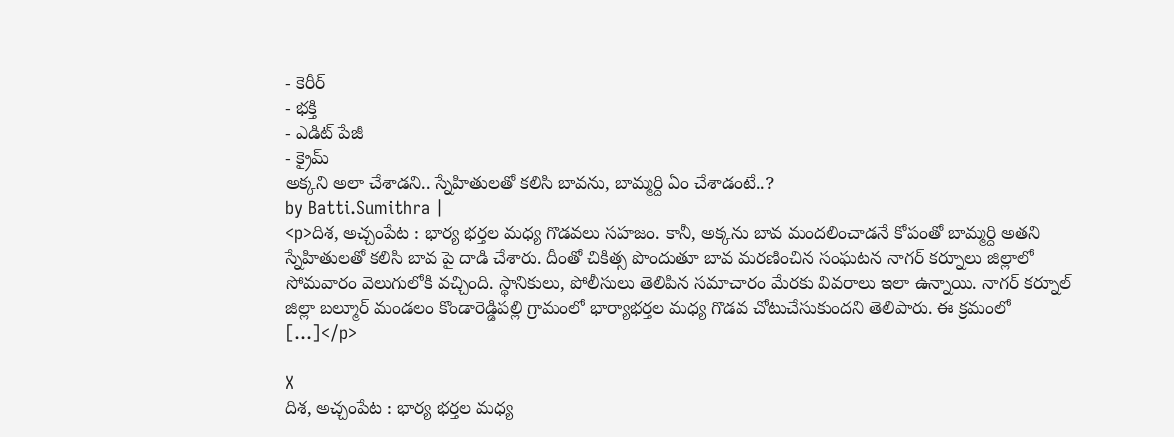- కెరీర్
- భక్తి
- ఎడిట్ పేజీ
- క్రైమ్
అక్కని అలా చేశాడని.. స్నేహితులతో కలిసి బావను, బామ్మర్ది ఏం చేశాడంటే..?
by Batti.Sumithra |
<p>దిశ, అచ్చంపేట : భార్య భర్తల మధ్య గొడవలు సహజం. కానీ, అక్కను బావ మందలించాడనే కోపంతో బామ్మర్ది అతని స్నేహితులతో కలిసి బావ పై దాడి చేశారు. దీంతో చికిత్స పొందుతూ బావ మరణించిన సంఘటన నాగర్ కర్నూలు జిల్లాలో సోమవారం వెలుగులోకి వచ్చింది. స్థానికులు, పోలీసులు తెలిపిన సమాచారం మేరకు వివరాలు ఇలా ఉన్నాయి. నాగర్ కర్నూల్ జిల్లా బల్మూర్ మండలం కొండారెడ్డిపల్లి గ్రామంలో భార్యాభర్తల మధ్య గొడవ చోటుచేసుకుందని తెలిపారు. ఈ క్రమంలో […]</p>

X
దిశ, అచ్చంపేట : భార్య భర్తల మధ్య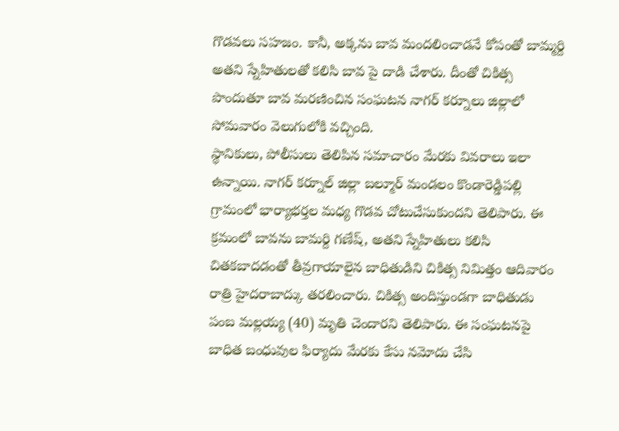గొడవలు సహజం. కానీ, అక్కను బావ మందలించాడనే కోపంతో బామ్మర్ది అతని స్నేహితులతో కలిసి బావ పై దాడి చేశారు. దీంతో చికిత్స పొందుతూ బావ మరణించిన సంఘటన నాగర్ కర్నూలు జిల్లాలో సోమవారం వెలుగులోకి వచ్చింది.
స్థానికులు, పోలీసులు తెలిపిన సమాచారం మేరకు వివరాలు ఇలా ఉన్నాయి. నాగర్ కర్నూల్ జిల్లా బల్మూర్ మండలం కొండారెడ్డిపల్లి గ్రామంలో భార్యాభర్తల మధ్య గొడవ చోటుచేసుకుందని తెలిపారు. ఈ క్రమంలో బావను బామర్ది గణేష్, అతని స్నేహితులు కలిసి చితకబాదడంతో తీవ్రగాయాలైన బాధితుడిని చికిత్స నిమిత్తం ఆదివారం రాత్రి హైదరాబాద్కు తరలించారు. చికిత్స అందిస్తుండగా బాధితుడు పంబ మల్లయ్య (40) మృతి చెందారని తెలిపారు. ఈ సంఘటనపై బాధిత బంధువుల ఫిర్యాదు మేరకు కేసు నమోదు చేసి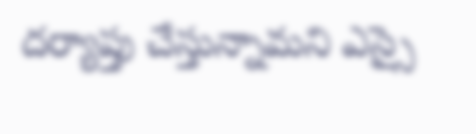దర్యాప్తు చేస్తున్నామని ఎస్సై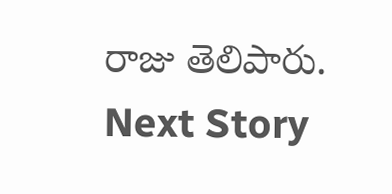రాజు తెలిపారు.
Next Story